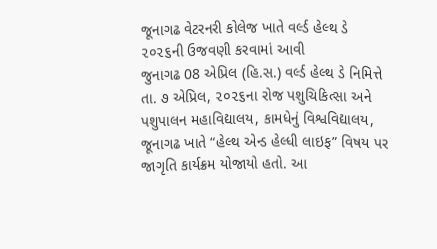જૂનાગઢ વેટરનરી કોલેજ ખાતે વર્લ્ડ હેલ્થ ડે ૨૦૨૬ની ઉજવણી કરવામાં આવી
જુનાગઢ 08 એપ્રિલ (હિ.સ.) વર્લ્ડ હેલ્થ ડે નિમિત્તે તા. ૭ એપ્રિલ, ૨૦૨૬ના રોજ પશુચિકિત્સા અને પશુપાલન મહાવિદ્યાલય, કામધેનું વિશ્વવિદ્યાલય, જૂનાગઢ ખાતે “હેલ્થ એન્ડ હેલ્ધી લાઇફ” વિષય પર જાગૃતિ કાર્યક્રમ યોજાયો હતો. આ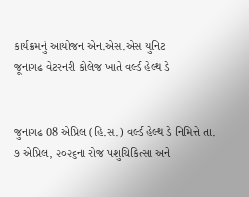કાર્યક્રમનું આયોજન એન.એસ.એસ યુનિટ
જૂનાગઢ વેટરનરી કોલેજ ખાતે વર્લ્ડ હેલ્થ ડે


જુનાગઢ 08 એપ્રિલ (હિ.સ.) વર્લ્ડ હેલ્થ ડે નિમિત્તે તા. ૭ એપ્રિલ, ૨૦૨૬ના રોજ પશુચિકિત્સા અને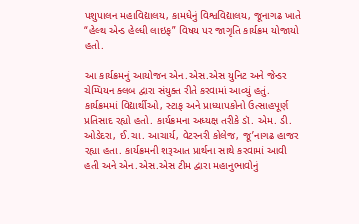પશુપાલન મહાવિદ્યાલય, કામધેનું વિશ્વવિદ્યાલય, જૂનાગઢ ખાતે “હેલ્થ એન્ડ હેલ્ધી લાઇફ” વિષય પર જાગૃતિ કાર્યક્રમ યોજાયો હતો.

આ કાર્યક્રમનું આયોજન એન.એસ.એસ યુનિટ અને જેન્ડર ચેમ્પિયન ક્લબ દ્વારા સંયુક્ત રીતે કરવામાં આવ્યું હતું. કાર્યક્રમમાં વિદ્યાર્થીઓ, સ્ટાફ અને પ્રાધ્યાપકોનો ઉત્સાહપૂર્ણ પ્રતિસાદ રહ્યો હતો. કાર્યક્રમના અધ્યક્ષ તરીકે ડૉ. એમ. ડી. ઓડેદરા, ઈ.ચા. આચાર્ય, વેટરનરી કોલેજ, જૂ’નાગઢ હાજર રહ્યા હતા. કાર્યક્રમની શરૂઆત પ્રાર્થના સાથે કરવામાં આવી હતી અને એન.એસ.એસ ટીમ દ્વારા મહાનુભાવોનું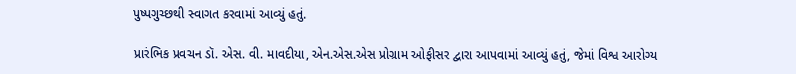પુષ્પગુચ્છથી સ્વાગત કરવામાં આવ્યું હતું.

પ્રારંભિક પ્રવચન ડૉ. એસ. વી. માવદીયા, એન.એસ.એસ પ્રોગ્રામ ઓફીસર દ્વારા આપવામાં આવ્યું હતું, જેમાં વિશ્વ આરોગ્ય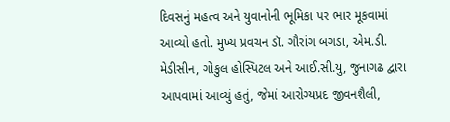દિવસનું મહત્વ અને યુવાનોની ભૂમિકા પર ભાર મૂકવામાં આવ્યો હતો. મુખ્ય પ્રવચન ડૉ. ગૌરાંગ બગડા, એમ.ડી. મેડીસીન, ગોકુલ હોસ્પિટલ અને આઈ.સી.યુ, જુનાગઢ દ્વારા આપવામાં આવ્યું હતું, જેમાં આરોગ્યપ્રદ જીવનશૈલી,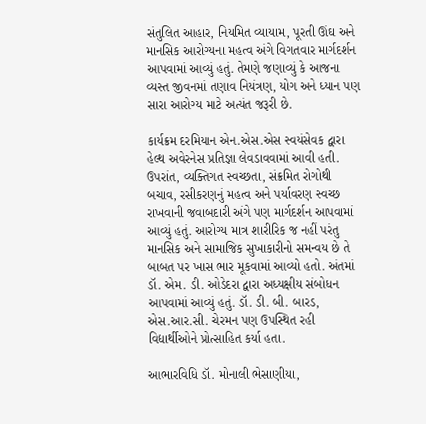સંતુલિત આહાર, નિયમિત વ્યાયામ, પૂરતી ઊંઘ અને માનસિક આરોગ્યના મહત્વ અંગે વિગતવાર માર્ગદર્શન આપવામાં આવ્યું હતું. તેમણે જણાવ્યું કે આજના વ્યસ્ત જીવનમાં તણાવ નિયંત્રણ, યોગ અને ધ્યાન પણ સારા આરોગ્ય માટે અત્યંત જરૂરી છે.

કાર્યક્રમ દરમિયાન એન.એસ.એસ સ્વયંસેવક દ્વારા હેલ્થ અવેરનેસ પ્રતિજ્ઞા લેવડાવવામાં આવી હતી. ઉપરાંત, વ્યક્તિગત સ્વચ્છતા, સંક્રમિત રોગોથી બચાવ, રસીકરણનું મહત્વ અને પર્યાવરણ સ્વચ્છ રાખવાની જવાબદારી અંગે પણ માર્ગદર્શન આપવામાં આવ્યું હતું. આરોગ્ય માત્ર શારીરિક જ નહીં પરંતુ માનસિક અને સામાજિક સુખાકારીનો સમન્વય છે તે બાબત પર ખાસ ભાર મૂકવામાં આવ્યો હતો. અંતમાં ડૉ. એમ. ડી. ઓડેદરા દ્વારા અધ્યક્ષીય સંબોધન આપવામાં આવ્યું હતું. ડૉ. ડી. બી. બારડ, એસ.આર.સી. ચેરમન પણ ઉપસ્થિત રહી વિદ્યાર્થીઓને પ્રોત્સાહિત કર્યા હતા.

આભારવિધિ ડૉ. મોનાલી ભેસાણીયા,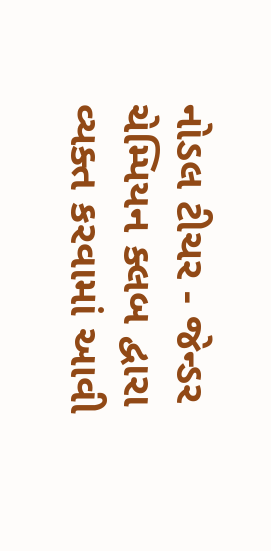નોડલ ટીચર - જેન્ડર ચેમ્પિયન ક્લબ દ્વારા વ્યક્ત કરવામાં આવી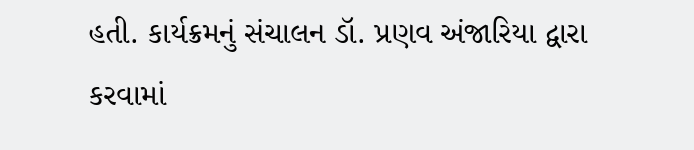હતી. કાર્યક્રમનું સંચાલન ડૉ. પ્રણવ અંજારિયા દ્વારા કરવામાં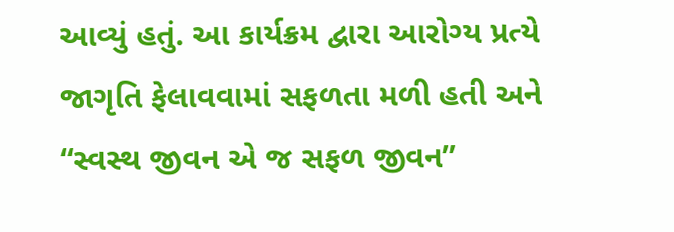આવ્યું હતું. આ કાર્યક્રમ દ્વારા આરોગ્ય પ્રત્યે જાગૃતિ ફેલાવવામાં સફળતા મળી હતી અને “સ્વસ્થ જીવન એ જ સફળ જીવન”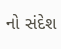નો સંદેશ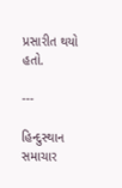પ્રસારીત થયો હતો.

---

હિન્દુસ્થાન સમાચાર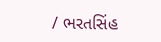/ ભરતસિંહ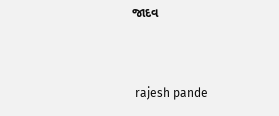જાદવ


 rajesh pande